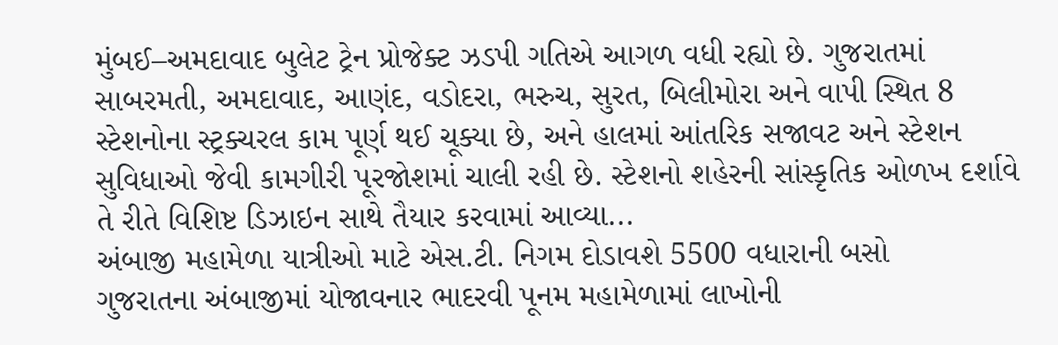મુંબઈ–અમદાવાદ બુલેટ ટ્રેન પ્રોજેક્ટ ઝડપી ગતિએ આગળ વધી રહ્યો છે. ગુજરાતમાં સાબરમતી, અમદાવાદ, આણંદ, વડોદરા, ભરુચ, સુરત, બિલીમોરા અને વાપી સ્થિત 8 સ્ટેશનોના સ્ટ્રક્ચરલ કામ પૂર્ણ થઈ ચૂક્યા છે, અને હાલમાં આંતરિક સજાવટ અને સ્ટેશન સુવિધાઓ જેવી કામગીરી પૂરજોશમાં ચાલી રહી છે. સ્ટેશનો શહેરની સાંસ્કૃતિક ઓળખ દર્શાવે તે રીતે વિશિષ્ટ ડિઝાઇન સાથે તૈયાર કરવામાં આવ્યા...
અંબાજી મહામેળા યાત્રીઓ માટે એસ.ટી. નિગમ દોડાવશે 5500 વધારાની બસો
ગુજરાતના અંબાજીમાં યોજાવનાર ભાદરવી પૂનમ મહામેળામાં લાખોની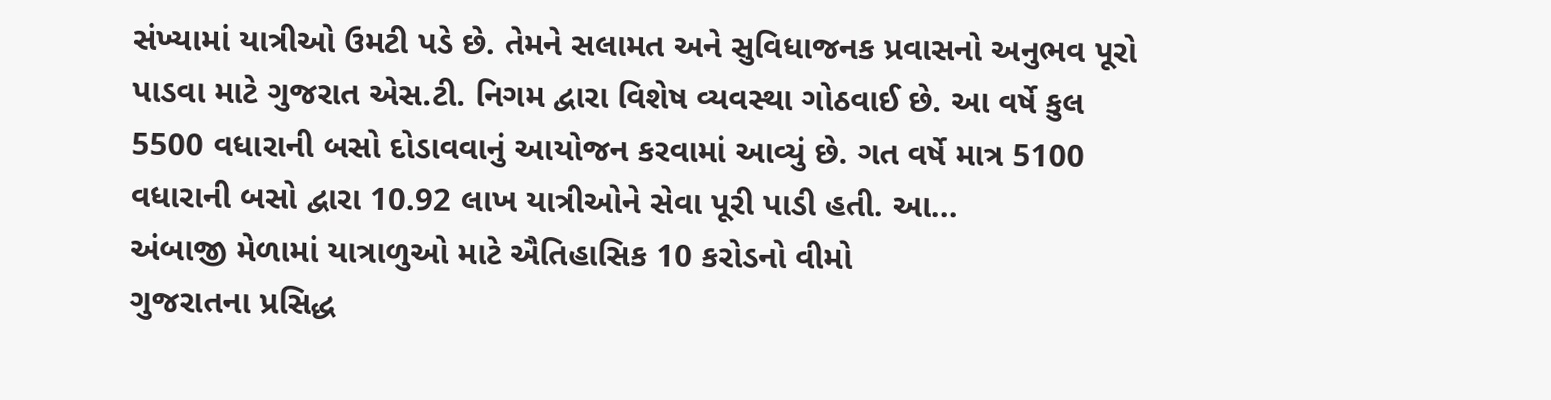સંખ્યામાં યાત્રીઓ ઉમટી પડે છે. તેમને સલામત અને સુવિધાજનક પ્રવાસનો અનુભવ પૂરો પાડવા માટે ગુજરાત એસ.ટી. નિગમ દ્વારા વિશેષ વ્યવસ્થા ગોઠવાઈ છે. આ વર્ષે કુલ 5500 વધારાની બસો દોડાવવાનું આયોજન કરવામાં આવ્યું છે. ગત વર્ષે માત્ર 5100 વધારાની બસો દ્વારા 10.92 લાખ યાત્રીઓને સેવા પૂરી પાડી હતી. આ...
અંબાજી મેળામાં યાત્રાળુઓ માટે ઐતિહાસિક 10 કરોડનો વીમો
ગુજરાતના પ્રસિદ્ધ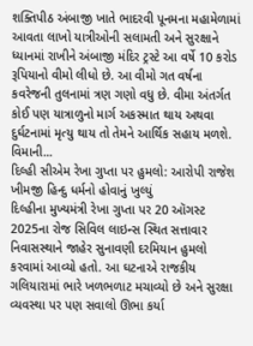શક્તિપીઠ અંબાજી ખાતે ભાદરવી પૂનમના મહામેળામાં આવતા લાખો યાત્રીઓની સલામતી અને સુરક્ષાને ધ્યાનમાં રાખીને અંબાજી મંદિર ટ્રસ્ટે આ વર્ષે 10 કરોડ રૂપિયાનો વીમો લીધો છે. આ વીમો ગત વર્ષના કવરેજની તુલનામાં ત્રણ ગણો વધુ છે. વીમા અંતર્ગત કોઈ પણ યાત્રાળુનો માર્ગ અકસ્માત થાય અથવા દુર્ઘટનામાં મૃત્યુ થાય તો તેમને આર્થિક સહાય મળશે. વિમાની...
દિલ્હી સીએમ રેખા ગુપ્તા પર હુમલો: આરોપી રાજેશ ખીમજી હિન્દુ ધર્મનો હોવાનું ખુલ્યું
દિલ્હીના મુખ્યમંત્રી રેખા ગુપ્તા પર 20 ઑગસ્ટ 2025ના રોજ સિવિલ લાઇન્સ સ્થિત સત્તાવાર નિવાસસ્થાને જાહેર સુનાવણી દરમિયાન હુમલો કરવામાં આવ્યો હતો. આ ઘટનાએ રાજકીય ગલિયારામાં ભારે ખળભળાટ મચાવ્યો છે અને સુરક્ષા વ્યવસ્થા પર પણ સવાલો ઊભા કર્યા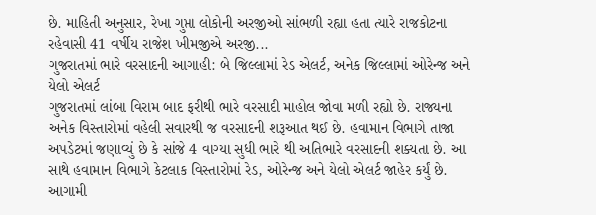છે. માહિતી અનુસાર, રેખા ગુપ્તા લોકોની અરજીઓ સાંભળી રહ્યા હતા ત્યારે રાજકોટના રહેવાસી 41 વર્ષીય રાજેશ ખીમજીએ અરજી...
ગુજરાતમાં ભારે વરસાદની આગાહી: બે જિલ્લામાં રેડ એલર્ટ, અનેક જિલ્લામાં ઓરેન્જ અને યેલો એલર્ટ
ગુજરાતમાં લાંબા વિરામ બાદ ફરીથી ભારે વરસાદી માહોલ જોવા મળી રહ્યો છે. રાજ્યના અનેક વિસ્તારોમાં વહેલી સવારથી જ વરસાદની શરૂઆત થઈ છે. હવામાન વિભાગે તાજા અપડેટમાં જણાવ્યું છે કે સાંજે 4 વાગ્યા સુધી ભારે થી અતિભારે વરસાદની શક્યતા છે. આ સાથે હવામાન વિભાગે કેટલાક વિસ્તારોમાં રેડ, ઓરેન્જ અને યેલો એલર્ટ જાહેર કર્યું છે. આગામી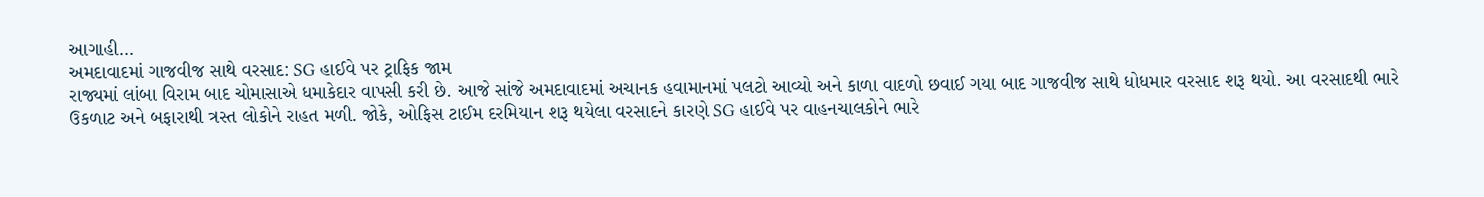આગાહી...
અમદાવાદમાં ગાજવીજ સાથે વરસાદ: SG હાઈવે પર ટ્રાફિક જામ
રાજ્યમાં લાંબા વિરામ બાદ ચોમાસાએ ધમાકેદાર વાપસી કરી છે. આજે સાંજે અમદાવાદમાં અચાનક હવામાનમાં પલટો આવ્યો અને કાળા વાદળો છવાઈ ગયા બાદ ગાજવીજ સાથે ધોધમાર વરસાદ શરૂ થયો. આ વરસાદથી ભારે ઉકળાટ અને બફારાથી ત્રસ્ત લોકોને રાહત મળી. જોકે, ઓફિસ ટાઈમ દરમિયાન શરૂ થયેલા વરસાદને કારણે SG હાઈવે પર વાહનચાલકોને ભારે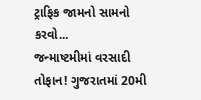ટ્રાફિક જામનો સામનો કરવો...
જન્માષ્ટમીમાં વરસાદી તોફાન! ગુજરાતમાં 20મી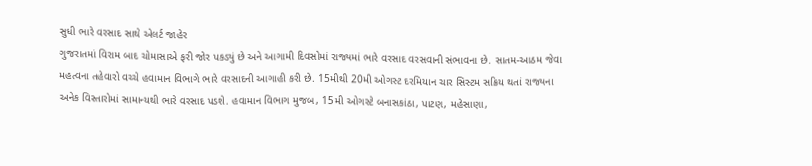સુધી ભારે વરસાદ સાથે એલર્ટ જાહેર
ગુજરાતમાં વિરામ બાદ ચોમાસાએ ફરી જોર પકડ્યું છે અને આગામી દિવસોમાં રાજ્યમાં ભારે વરસાદ વરસવાની સંભાવના છે. સાતમ-આઠમ જેવા મહત્વના તહેવારો વચ્ચે હવામાન વિભાગે ભારે વરસાદની આગાહી કરી છે. 15મીથી 20મી ઓગસ્ટ દરમિયાન ચાર સિસ્ટમ સક્રિય થતાં રાજ્યના અનેક વિસ્તારોમાં સામાન્યથી ભારે વરસાદ પડશે. હવામાન વિભાગ મુજબ, 15મી ઓગસ્ટે બનાસકાંઠા, પાટણ, મહેસાણા,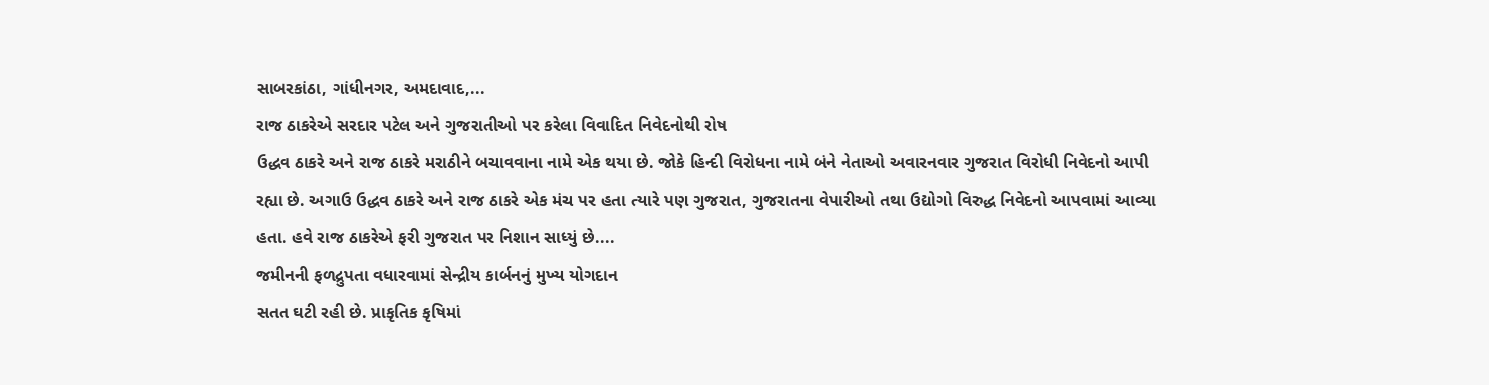સાબરકાંઠા, ગાંધીનગર, અમદાવાદ,...
રાજ ઠાકરેએ સરદાર પટેલ અને ગુજરાતીઓ પર કરેલા વિવાદિત નિવેદનોથી રોષ
ઉદ્ધવ ઠાકરે અને રાજ ઠાકરે મરાઠીને બચાવવાના નામે એક થયા છે. જોકે હિન્દી વિરોધના નામે બંને નેતાઓ અવારનવાર ગુજરાત વિરોધી નિવેદનો આપી રહ્યા છે. અગાઉ ઉદ્ધવ ઠાકરે અને રાજ ઠાકરે એક મંચ પર હતા ત્યારે પણ ગુજરાત, ગુજરાતના વેપારીઓ તથા ઉદ્યોગો વિરુદ્ધ નિવેદનો આપવામાં આવ્યા હતા. હવે રાજ ઠાકરેએ ફરી ગુજરાત પર નિશાન સાધ્યું છે....
જમીનની ફળદ્રુપતા વધારવામાં સેન્દ્રીય કાર્બનનું મુખ્ય યોગદાન
સતત ઘટી રહી છે. પ્રાકૃતિક કૃષિમાં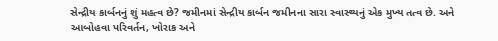સેન્દ્રીય કાર્બનનું શું મહત્વ છે? જમીનમાં સેન્દ્રીય કાર્બન જમીનના સારા સ્વાસ્થ્યનું એક મુખ્ય તત્વ છે. અને આબોહવા પરિવર્તન, ખોરાક અને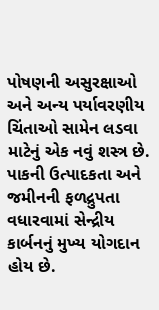પોષણની અસુરક્ષાઓ અને અન્ય પર્યાવરણીય ચિંતાઓ સામેન લડવા માટેનું એક નવું શસ્ત્ર છે. પાકની ઉત્પાદકતા અને જમીનની ફળદ્રુપતા વધારવામાં સેન્દ્રીય કાર્બનનું મુખ્ય યોગદાન હોય છે.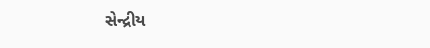સેન્દ્રીય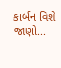કાર્બન વિશે જાણો...